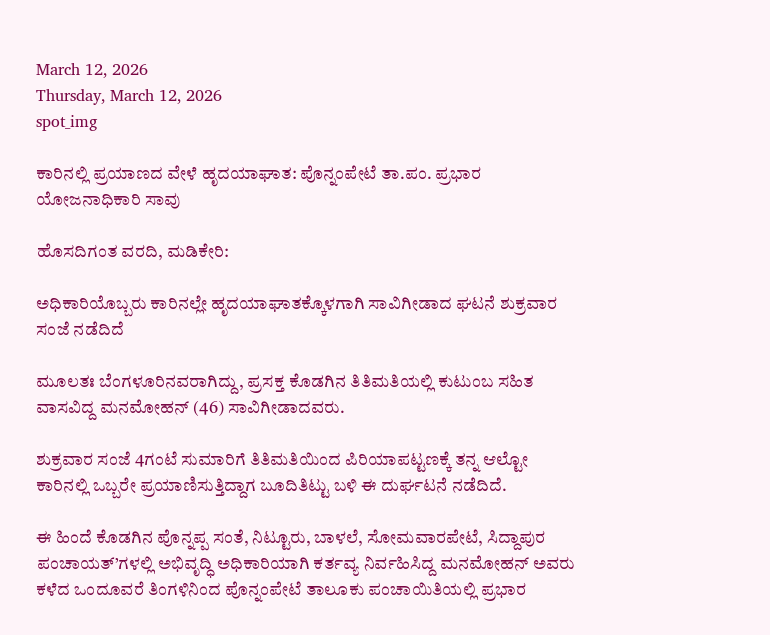March 12, 2026
Thursday, March 12, 2026
spot_img

ಕಾರಿನಲ್ಲಿ ಪ್ರಯಾಣದ ವೇಳೆ ಹೃದಯಾಘಾತ: ಪೊನ್ನಂಪೇಟೆ ತಾ.ಪಂ. ಪ್ರಭಾರ ಯೋಜನಾಧಿಕಾರಿ ಸಾವು

ಹೊಸದಿಗಂತ ವರದಿ, ಮಡಿಕೇರಿ:

ಅಧಿಕಾರಿಯೊಬ್ಬರು ಕಾರಿನಲ್ಲೇ ಹೃದಯಾಘಾತಕ್ಕೊಳಗಾಗಿ ಸಾವಿಗೀಡಾದ ಘಟನೆ ಶುಕ್ರವಾರ ಸಂಜೆ ನಡೆದಿದೆ

ಮೂಲತಃ ಬೆಂಗಳೂರಿನವರಾಗಿದ್ದು, ಪ್ರಸಕ್ತ ಕೊಡಗಿನ ತಿತಿಮತಿಯಲ್ಲಿ ಕುಟುಂಬ ಸಹಿತ ವಾಸವಿದ್ದ ಮನಮೋಹನ್ (46) ಸಾವಿಗೀಡಾದವರು.

ಶುಕ್ರವಾರ ಸಂಜೆ 4ಗಂಟೆ ಸುಮಾರಿಗೆ ತಿತಿಮತಿಯಿಂದ ಪಿರಿಯಾಪಟ್ಟಣಕ್ಕೆ ತನ್ನ ಆಲ್ಟೋ ಕಾರಿನಲ್ಲಿ ಒಬ್ಬರೇ ಪ್ರಯಾಣಿಸುತ್ತಿದ್ದಾಗ ಬೂದಿತಿಟ್ಟು ಬಳಿ ಈ ದುರ್ಘಟನೆ ನಡೆದಿದೆ.

ಈ ಹಿಂದೆ ಕೊಡಗಿನ ಪೊನ್ನಪ್ಪ ಸಂತೆ, ನಿಟ್ಟೂರು, ಬಾಳಲೆ, ಸೋಮವಾರಪೇಟೆ, ಸಿದ್ದಾಪುರ ಪಂಚಾಯತ್’ಗಳಲ್ಲಿ ಅಭಿವೃದ್ಧಿ ಅಧಿಕಾರಿಯಾಗಿ ಕರ್ತವ್ಯ ನಿರ್ವಹಿಸಿದ್ದ ಮನಮೋಹನ್ ಅವರು ಕಳೆದ ಒಂದೂವರೆ ತಿಂಗಳಿನಿಂದ ಪೊನ್ನಂಪೇಟೆ ತಾಲೂಕು ಪಂಚಾಯಿತಿಯಲ್ಲಿ ಪ್ರಭಾರ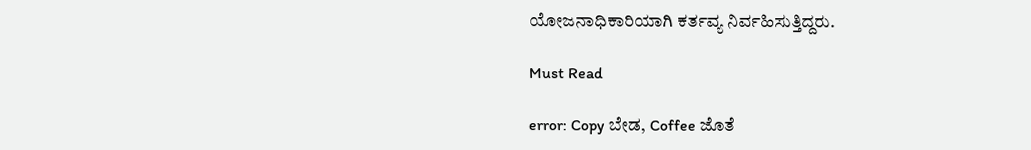ಯೋಜನಾಧಿಕಾರಿಯಾಗಿ ಕರ್ತವ್ಯ ನಿರ್ವಹಿಸುತ್ತಿದ್ದರು.

Must Read

error: Copy ಬೇಡ, Coffee ಜೊತೆ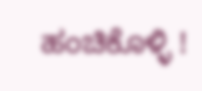ಹಂಚಿಕೊಳ್ಳಿ !